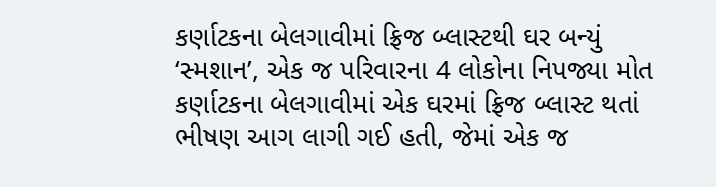કર્ણાટકના બેલગાવીમાં ફ્રિજ બ્લાસ્ટથી ઘર બન્યું ‘સ્મશાન’, એક જ પરિવારના 4 લોકોના નિપજ્યા મોત
કર્ણાટકના બેલગાવીમાં એક ઘરમાં ફ્રિજ બ્લાસ્ટ થતાં ભીષણ આગ લાગી ગઈ હતી, જેમાં એક જ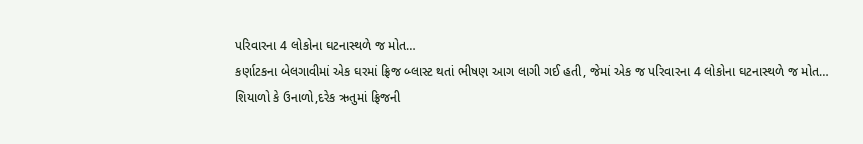પરિવારના 4 લોકોના ઘટનાસ્થળે જ મોત…
કર્ણાટકના બેલગાવીમાં એક ઘરમાં ફ્રિજ બ્લાસ્ટ થતાં ભીષણ આગ લાગી ગઈ હતી, જેમાં એક જ પરિવારના 4 લોકોના ઘટનાસ્થળે જ મોત…
શિયાળો કે ઉનાળો,દરેક ઋતુમાં ફ્રિજની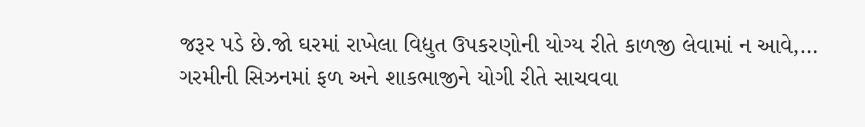જરૂર પડે છે.જો ઘરમાં રાખેલા વિદ્યુત ઉપકરણોની યોગ્ય રીતે કાળજી લેવામાં ન આવે,…
ગરમીની સિઝનમાં ફળ અને શાકભાજીને યોગી રીતે સાચવવા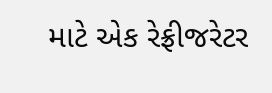માટે એક રેફ્રીજરેટર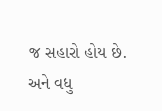જ સહારો હોય છે. અને વધુ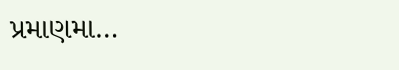પ્રમાણમા…